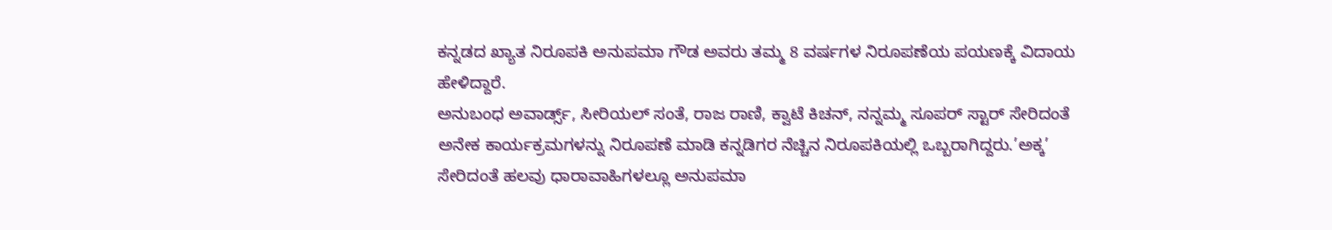ಕನ್ನಡದ ಖ್ಯಾತ ನಿರೂಪಕಿ ಅನುಪಮಾ ಗೌಡ ಅವರು ತಮ್ಮ 8 ವರ್ಷಗಳ ನಿರೂಪಣೆಯ ಪಯಣಕ್ಕೆ ವಿದಾಯ ಹೇಳಿದ್ದಾರೆ.
ಅನುಬಂಧ ಅವಾರ್ಡ್ಸ್, ಸೀರಿಯಲ್ ಸಂತೆ, ರಾಜ ರಾಣಿ, ಕ್ವಾಟೆ ಕಿಚನ್, ನನ್ನಮ್ಮ ಸೂಪರ್ ಸ್ಟಾರ್ ಸೇರಿದಂತೆ ಅನೇಕ ಕಾರ್ಯಕ್ರಮಗಳನ್ನು ನಿರೂಪಣೆ ಮಾಡಿ ಕನ್ನಡಿಗರ ನೆಚ್ಚಿನ ನಿರೂಪಕಿಯಲ್ಲಿ ಒಬ್ಬರಾಗಿದ್ದರು.’ಅಕ್ಕ’ ಸೇರಿದಂತೆ ಹಲವು ಧಾರಾವಾಹಿಗಳಲ್ಲೂ ಅನುಪಮಾ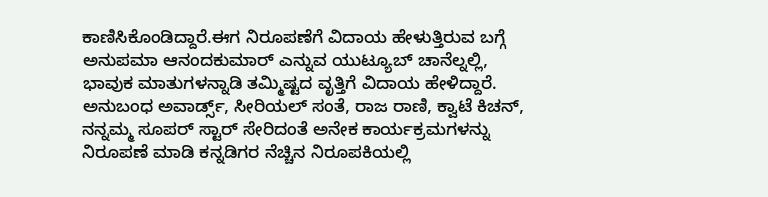ಕಾಣಿಸಿಕೊಂಡಿದ್ದಾರೆ.ಈಗ ನಿರೂಪಣೆಗೆ ವಿದಾಯ ಹೇಳುತ್ತಿರುವ ಬಗ್ಗೆ ಅನುಪಮಾ ಆನಂದಕುಮಾರ್ ಎನ್ನುವ ಯುಟ್ಯೂಬ್ ಚಾನೆಲ್ನಲ್ಲಿ, ಭಾವುಕ ಮಾತುಗಳನ್ನಾಡಿ ತಮ್ಮಿಷ್ಟದ ವೃತ್ತಿಗೆ ವಿದಾಯ ಹೇಳಿದ್ದಾರೆ.
ಅನುಬಂಧ ಅವಾರ್ಡ್ಸ್, ಸೀರಿಯಲ್ ಸಂತೆ, ರಾಜ ರಾಣಿ, ಕ್ವಾಟೆ ಕಿಚನ್, ನನ್ನಮ್ಮ ಸೂಪರ್ ಸ್ಟಾರ್ ಸೇರಿದಂತೆ ಅನೇಕ ಕಾರ್ಯಕ್ರಮಗಳನ್ನು ನಿರೂಪಣೆ ಮಾಡಿ ಕನ್ನಡಿಗರ ನೆಚ್ಚಿನ ನಿರೂಪಕಿಯಲ್ಲಿ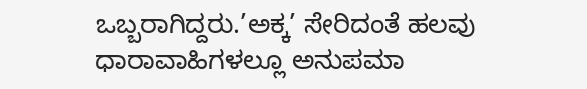ಒಬ್ಬರಾಗಿದ್ದರು.’ಅಕ್ಕ’ ಸೇರಿದಂತೆ ಹಲವು ಧಾರಾವಾಹಿಗಳಲ್ಲೂ ಅನುಪಮಾ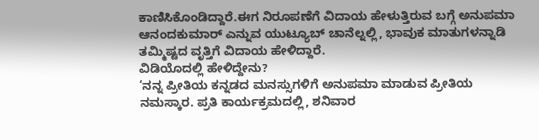ಕಾಣಿಸಿಕೊಂಡಿದ್ದಾರೆ.ಈಗ ನಿರೂಪಣೆಗೆ ವಿದಾಯ ಹೇಳುತ್ತಿರುವ ಬಗ್ಗೆ ಅನುಪಮಾ ಆನಂದಕುಮಾರ್ ಎನ್ನುವ ಯುಟ್ಯೂಬ್ ಚಾನೆಲ್ನಲ್ಲಿ, ಭಾವುಕ ಮಾತುಗಳನ್ನಾಡಿ ತಮ್ಮಿಷ್ಟದ ವೃತ್ತಿಗೆ ವಿದಾಯ ಹೇಳಿದ್ದಾರೆ.
ವಿಡಿಯೊದಲ್ಲಿ ಹೇಳಿದ್ದೇನು?
‘ನನ್ನ ಪ್ರೀತಿಯ ಕನ್ನಡದ ಮನಸ್ಸುಗಳಿಗೆ ಅನುಪಮಾ ಮಾಡುವ ಪ್ರೀತಿಯ ನಮಸ್ಕಾರ. ಪ್ರತಿ ಕಾರ್ಯಕ್ರಮದಲ್ಲಿ, ಶನಿವಾರ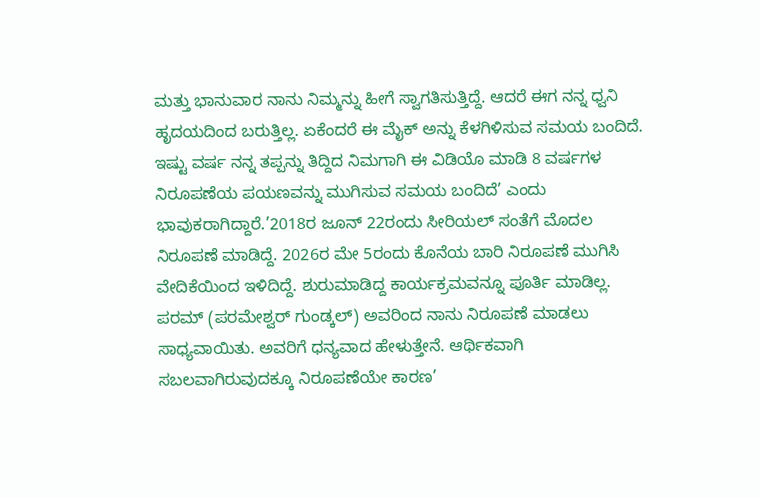ಮತ್ತು ಭಾನುವಾರ ನಾನು ನಿಮ್ಮನ್ನು ಹೀಗೆ ಸ್ವಾಗತಿಸುತ್ತಿದ್ದೆ. ಆದರೆ ಈಗ ನನ್ನ ಧ್ವನಿ ಹೃದಯದಿಂದ ಬರುತ್ತಿಲ್ಲ. ಏಕೆಂದರೆ ಈ ಮೈಕ್ ಅನ್ನು ಕೆಳಗಿಳಿಸುವ ಸಮಯ ಬಂದಿದೆ. ಇಷ್ಟು ವರ್ಷ ನನ್ನ ತಪ್ಪನ್ನು ತಿದ್ದಿದ ನಿಮಗಾಗಿ ಈ ವಿಡಿಯೊ ಮಾಡಿ 8 ವರ್ಷಗಳ ನಿರೂಪಣೆಯ ಪಯಣವನ್ನು ಮುಗಿಸುವ ಸಮಯ ಬಂದಿದೆ’ ಎಂದು ಭಾವುಕರಾಗಿದ್ದಾರೆ.’2018ರ ಜೂನ್ 22ರಂದು ಸೀರಿಯಲ್ ಸಂತೆಗೆ ಮೊದಲ ನಿರೂಪಣೆ ಮಾಡಿದ್ದೆ. 2026ರ ಮೇ 5ರಂದು ಕೊನೆಯ ಬಾರಿ ನಿರೂಪಣೆ ಮುಗಿಸಿ ವೇದಿಕೆಯಿಂದ ಇಳಿದಿದ್ದೆ. ಶುರುಮಾಡಿದ್ದ ಕಾರ್ಯಕ್ರಮವನ್ನೂ ಪೂರ್ತಿ ಮಾಡಿಲ್ಲ. ಪರಮ್ (ಪರಮೇಶ್ವರ್ ಗುಂಡ್ಕಲ್) ಅವರಿಂದ ನಾನು ನಿರೂಪಣೆ ಮಾಡಲು ಸಾಧ್ಯವಾಯಿತು. ಅವರಿಗೆ ಧನ್ಯವಾದ ಹೇಳುತ್ತೇನೆ. ಆರ್ಥಿಕವಾಗಿ ಸಬಲವಾಗಿರುವುದಕ್ಕೂ ನಿರೂಪಣೆಯೇ ಕಾರಣ’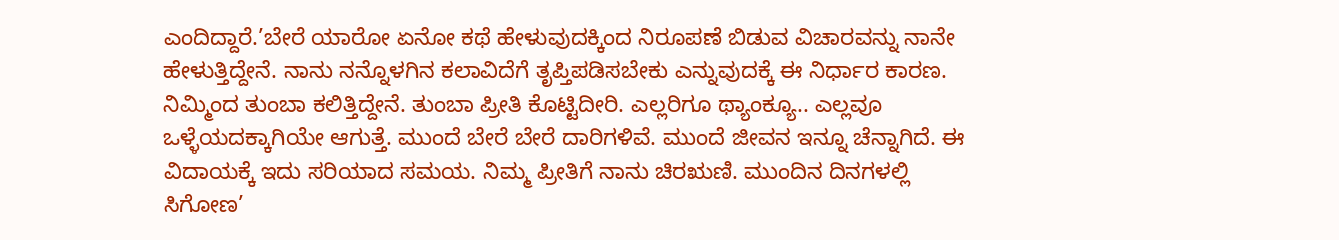ಎಂದಿದ್ದಾರೆ.’ಬೇರೆ ಯಾರೋ ಏನೋ ಕಥೆ ಹೇಳುವುದಕ್ಕಿಂದ ನಿರೂಪಣೆ ಬಿಡುವ ವಿಚಾರವನ್ನು ನಾನೇ ಹೇಳುತ್ತಿದ್ದೇನೆ. ನಾನು ನನ್ನೊಳಗಿನ ಕಲಾವಿದೆಗೆ ತೃಪ್ತಿಪಡಿಸಬೇಕು ಎನ್ನುವುದಕ್ಕೆ ಈ ನಿರ್ಧಾರ ಕಾರಣ. ನಿಮ್ಮಿಂದ ತುಂಬಾ ಕಲಿತ್ತಿದ್ದೇನೆ. ತುಂಬಾ ಪ್ರೀತಿ ಕೊಟ್ಟಿದೀರಿ. ಎಲ್ಲರಿಗೂ ಥ್ಯಾಂಕ್ಯೂ.. ಎಲ್ಲವೂ ಒಳ್ಳೆಯದಕ್ಕಾಗಿಯೇ ಆಗುತ್ತೆ. ಮುಂದೆ ಬೇರೆ ಬೇರೆ ದಾರಿಗಳಿವೆ. ಮುಂದೆ ಜೀವನ ಇನ್ನೂ ಚೆನ್ನಾಗಿದೆ. ಈ ವಿದಾಯಕ್ಕೆ ಇದು ಸರಿಯಾದ ಸಮಯ. ನಿಮ್ಮ ಪ್ರೀತಿಗೆ ನಾನು ಚಿರಋಣಿ. ಮುಂದಿನ ದಿನಗಳಲ್ಲಿ ಸಿಗೋಣ’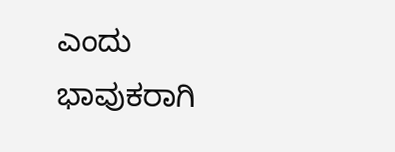ಎಂದು ಭಾವುಕರಾಗಿ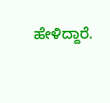ಹೇಳಿದ್ದಾರೆ.